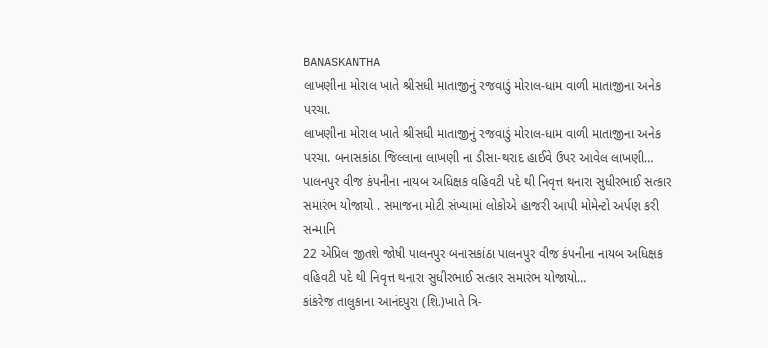BANASKANTHA
લાખણીના મોરાલ ખાતે શ્રીસધી માતાજીનું રજવાડું મોરાલ-ધામ વાળી માતાજીના અનેક પરચા.
લાખણીના મોરાલ ખાતે શ્રીસધી માતાજીનું રજવાડું મોરાલ-ધામ વાળી માતાજીના અનેક પરચા. બનાસકાંઠા જિલ્લાના લાખણી ના ડીસા-થરાદ હાઈવે ઉપર આવેલ લાખણી…
પાલનપુર વીજ કંપનીના નાયબ અધિક્ષક વહિવટી પદે થી નિવૃત્ત થનારા સુધીરભાઈ સત્કાર સમારંભ યોજાયો . સમાજના મોટી સંખ્યામાં લોકોએ હાજરી આપી મોમેન્ટો અર્પણ કરી સન્માનિ
22 એપ્રિલ જીતશે જોષી પાલનપુર બનાસકાંઠા પાલનપુર વીજ કંપનીના નાયબ અધિક્ષક વહિવટી પદે થી નિવૃત્ત થનારા સુધીરભાઈ સત્કાર સમારંભ યોજાયો…
કાંકરેજ તાલુકાના આનંદપુરા (શિ.)ખાતે ત્રિ-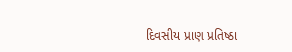દિવસીય પ્રાણ પ્રતિષ્ઠા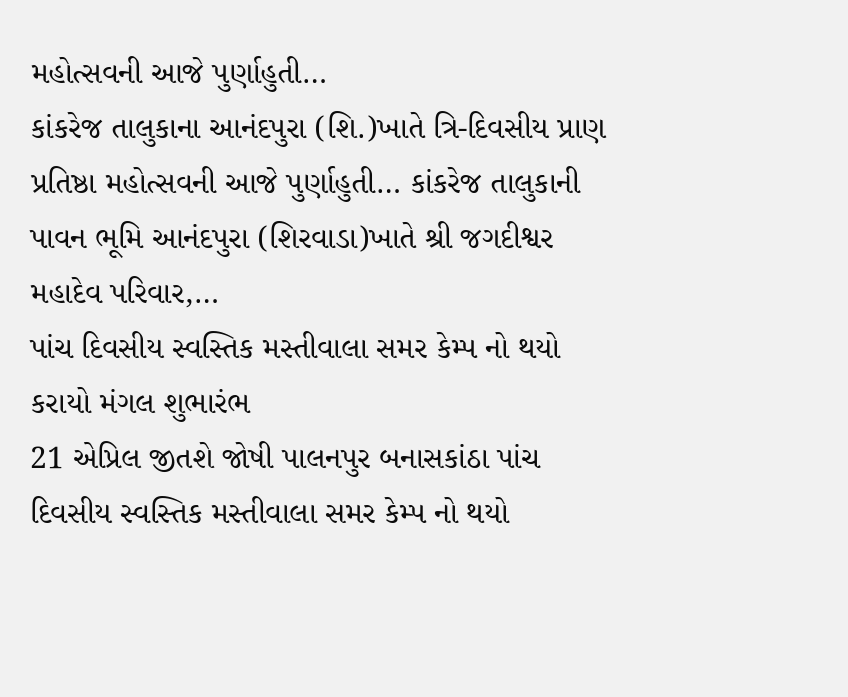મહોત્સવની આજે પુર્ણાહુતી…
કાંકરેજ તાલુકાના આનંદપુરા (શિ.)ખાતે ત્રિ-દિવસીય પ્રાણ પ્રતિષ્ઠા મહોત્સવની આજે પુર્ણાહુતી… કાંકરેજ તાલુકાની પાવન ભૂમિ આનંદપુરા (શિરવાડા)ખાતે શ્રી જગદીશ્વર મહાદેવ પરિવાર,…
પાંચ દિવસીય સ્વસ્તિક મસ્તીવાલા સમર કેમ્પ નો થયો કરાયો મંગલ શુભારંભ
21 એપ્રિલ જીતશે જોષી પાલનપુર બનાસકાંઠા પાંચ દિવસીય સ્વસ્તિક મસ્તીવાલા સમર કેમ્પ નો થયો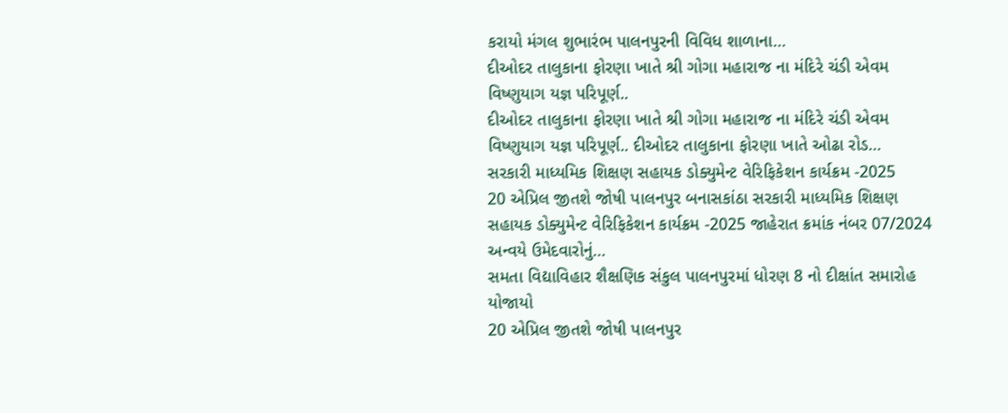કરાયો મંગલ શુભારંભ પાલનપુરની વિવિધ શાળાના…
દીઓદર તાલુકાના ફોરણા ખાતે શ્રી ગોગા મહારાજ ના મંદિરે ચંડી એવમ વિષ્ણુયાગ યજ્ઞ પરિપૂર્ણ..
દીઓદર તાલુકાના ફોરણા ખાતે શ્રી ગોગા મહારાજ ના મંદિરે ચંડી એવમ વિષ્ણુયાગ યજ્ઞ પરિપૂર્ણ.. દીઓદર તાલુકાના ફોરણા ખાતે ઓઢા રોડ…
સરકારી માધ્યમિક શિક્ષણ સહાયક ડોક્યુમેન્ટ વેરિફિકેશન કાર્યક્રમ -2025
20 એપ્રિલ જીતશે જોષી પાલનપુર બનાસકાંઠા સરકારી માધ્યમિક શિક્ષણ સહાયક ડોક્યુમેન્ટ વેરિફિકેશન કાર્યક્રમ -2025 જાહેરાત ક્રમાંક નંબર 07/2024 અન્વયે ઉમેદવારોનું…
સમતા વિદ્યાવિહાર શૈક્ષણિક સંકુલ પાલનપુરમાં ધોરણ 8 નો દીક્ષાંત સમારોહ યોજાયો
20 એપ્રિલ જીતશે જોષી પાલનપુર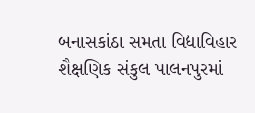બનાસકાંઠા સમતા વિદ્યાવિહાર શૈક્ષણિક સંકુલ પાલનપુરમાં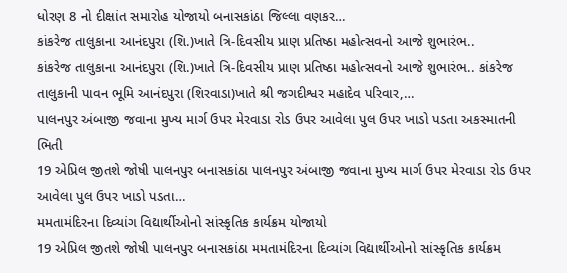ધોરણ 8 નો દીક્ષાંત સમારોહ યોજાયો બનાસકાંઠા જિલ્લા વણકર…
કાંકરેજ તાલુકાના આનંદપુરા (શિ.)ખાતે ત્રિ-દિવસીય પ્રાણ પ્રતિષ્ઠા મહોત્સવનો આજે શુભારંભ..
કાંકરેજ તાલુકાના આનંદપુરા (શિ.)ખાતે ત્રિ-દિવસીય પ્રાણ પ્રતિષ્ઠા મહોત્સવનો આજે શુભારંભ.. કાંકરેજ તાલુકાની પાવન ભૂમિ આનંદપુરા (શિરવાડા)ખાતે શ્રી જગદીશ્વર મહાદેવ પરિવાર,…
પાલનપુર અંબાજી જવાના મુખ્ય માર્ગ ઉપર મેરવાડા રોડ ઉપર આવેલા પુલ ઉપર ખાડો પડતા અકસ્માતની ભિતી
19 એપ્રિલ જીતશે જોષી પાલનપુર બનાસકાંઠા પાલનપુર અંબાજી જવાના મુખ્ય માર્ગ ઉપર મેરવાડા રોડ ઉપર આવેલા પુલ ઉપર ખાડો પડતા…
મમતામંદિરના દિવ્યાંગ વિદ્યાર્થીઓનો સાંસ્કૃતિક કાર્યક્રમ યોજાયો
19 એપ્રિલ જીતશે જોષી પાલનપુર બનાસકાંઠા મમતામંદિરના દિવ્યાંગ વિદ્યાર્થીઓનો સાંસ્કૃતિક કાર્યક્રમ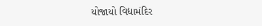યોજાયો વિદ્યામંદિર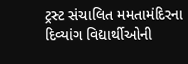ટ્રસ્ટ સંચાલિત મમતામંદિરના દિવ્યાંગ વિદ્યાર્થીઓની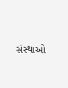સંસ્થાઓ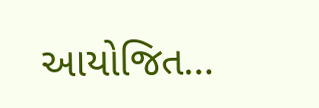આયોજિત…